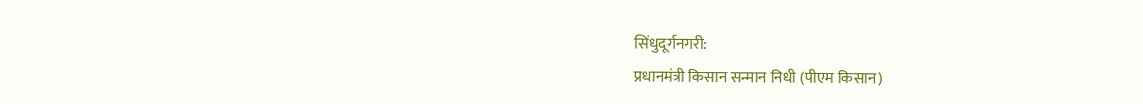सिंधुदूर्गनगरी:
प्रधानमंत्री किसान सन्मान निधी (पीएम किसान)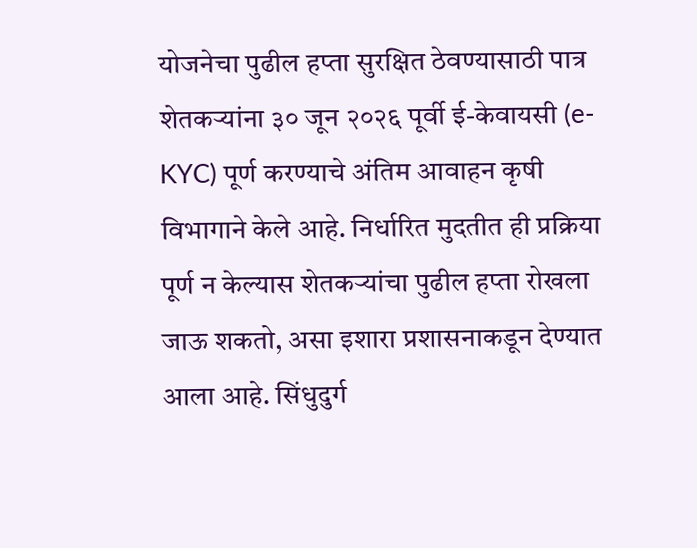योजनेचा पुढील हप्ता सुरक्षित ठेवण्यासाठी पात्र शेतकऱ्यांना ३० जून २०२६ पूर्वी ई-केवायसी (e-KYC) पूर्ण करण्याचे अंतिम आवाहन कृषी विभागाने केले आहे. निर्धारित मुदतीत ही प्रक्रिया पूर्ण न केल्यास शेतकऱ्यांचा पुढील हप्ता रोखला जाऊ शकतो, असा इशारा प्रशासनाकडून देण्यात आला आहे. सिंधुदुर्ग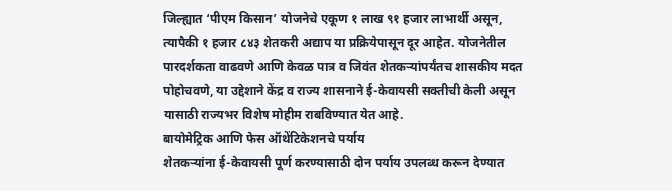जिल्ह्यात ‘पीएम किसान’ योजनेचे एकूण १ लाख ९१ हजार लाभार्थी असून, त्यापैकी १ हजार ८४३ शेतकरी अद्याप या प्रक्रियेपासून दूर आहेत. योजनेतील पारदर्शकता वाढवणे आणि केवळ पात्र व जिवंत शेतकऱ्यांपर्यंतच शासकीय मदत पोहोचवणे, या उद्देशाने केंद्र व राज्य शासनाने ई-केवायसी सक्तीची केली असून यासाठी राज्यभर विशेष मोहीम राबविण्यात येत आहे.
बायोमेट्रिक आणि फेस ऑथेंटिकेशनचे पर्याय
शेतकऱ्यांना ई-केवायसी पूर्ण करण्यासाठी दोन पर्याय उपलब्ध करून देण्यात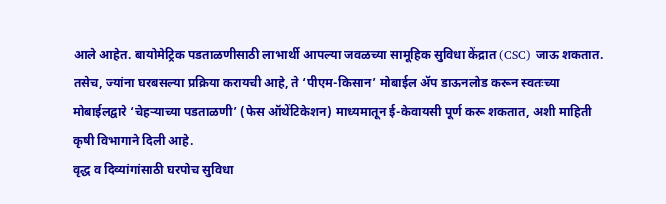आले आहेत. बायोमेट्रिक पडताळणीसाठी लाभार्थी आपल्या जवळच्या सामूहिक सुविधा केंद्रात (CSC) जाऊ शकतात. तसेच, ज्यांना घरबसल्या प्रक्रिया करायची आहे, ते ‘पीएम-किसान’ मोबाईल ॲप डाऊनलोड करून स्वतःच्या मोबाईलद्वारे ‘चेहऱ्याच्या पडताळणी’ (फेस ऑथेंटिकेशन) माध्यमातून ई-केवायसी पूर्ण करू शकतात, अशी माहिती कृषी विभागाने दिली आहे.
वृद्ध व दिव्यांगांसाठी घरपोच सुविधा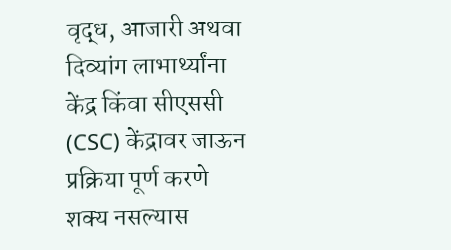वृद्ध, आजारी अथवा दिव्यांग लाभार्थ्यांना केंद्र किंवा सीएससी (CSC) केंद्रावर जाऊन प्रक्रिया पूर्ण करणे शक्य नसल्यास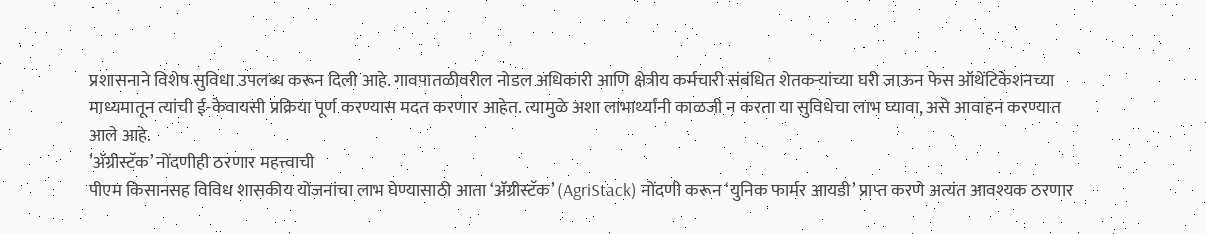प्रशासनाने विशेष सुविधा उपलब्ध करून दिली आहे. गावपातळीवरील नोडल अधिकारी आणि क्षेत्रीय कर्मचारी संबंधित शेतकऱ्यांच्या घरी जाऊन फेस ऑथेंटिकेशनच्या माध्यमातून त्यांची ई-केवायसी प्रक्रिया पूर्ण करण्यास मदत करणार आहेत. त्यामुळे अशा लाभार्थ्यांनी काळजी न करता या सुविधेचा लाभ घ्यावा, असे आवाहन करण्यात आले आहे.
’ॲग्रीस्टॅक’ नोंदणीही ठरणार महत्त्वाची
पीएम किसानसह विविध शासकीय योजनांचा लाभ घेण्यासाठी आता ‘ॲग्रीस्टॅक’ (AgriStack) नोंदणी करून ‘युनिक फार्मर आयडी’ प्राप्त करणे अत्यंत आवश्यक ठरणार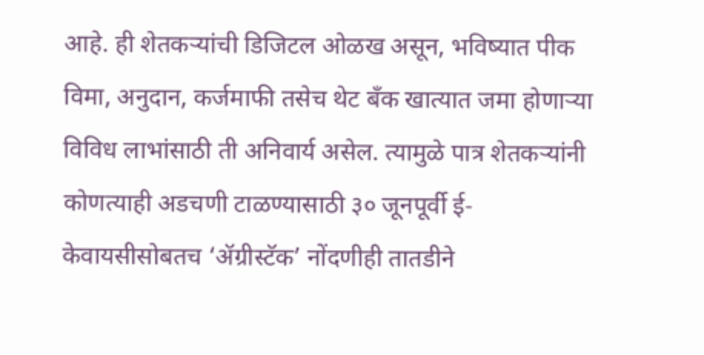आहे. ही शेतकऱ्यांची डिजिटल ओळख असून, भविष्यात पीक विमा, अनुदान, कर्जमाफी तसेच थेट बँक खात्यात जमा होणाऱ्या विविध लाभांसाठी ती अनिवार्य असेल. त्यामुळे पात्र शेतकऱ्यांनी कोणत्याही अडचणी टाळण्यासाठी ३० जूनपूर्वी ई-केवायसीसोबतच ‘ॲग्रीस्टॅक’ नोंदणीही तातडीने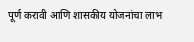पूर्ण करावी आणि शासकीय योजनांचा लाभ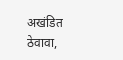अखंडित ठेवावा,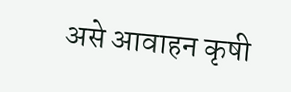असे आवाहन कृषी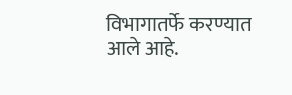विभागातर्फे करण्यात आले आहे.